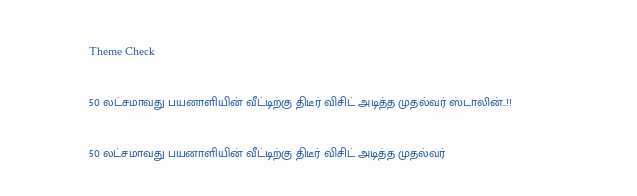Theme Check

50 லட்சமாவது பயனாளியின் வீட்டிற்கு திடீர் விசிட் அடித்த முதல்வர் ஸ்டாலின்..!!

50 லட்சமாவது பயனாளியின் வீட்டிற்கு திடீர் விசிட் அடித்த முதல்வர்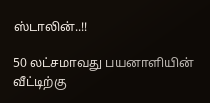ஸ்டாலின்..!!

50 லட்சமாவது பயனாளியின் வீட்டிற்கு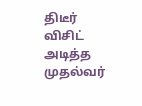திடீர் விசிட் அடித்த முதல்வர்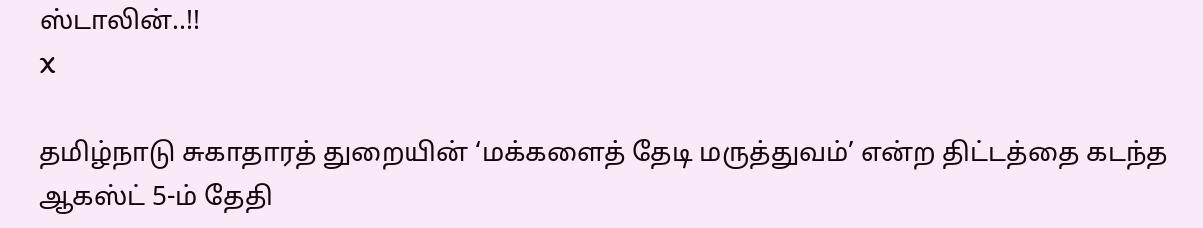ஸ்டாலின்..!!
X

தமிழ்நாடு சுகாதாரத் துறையின் ‘மக்களைத் தேடி மருத்துவம்’ என்ற திட்டத்தை கடந்த ஆகஸ்ட் 5-ம் தேதி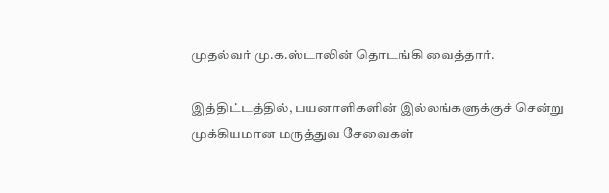முதல்வர் மு.க.ஸ்டாலின் தொடங்கி வைத்தார்.

இத்திட்டத்தில், பயனாளிகளின் இல்லங்களுக்குச் சென்று முக்கியமான மருத்துவ சேவைகள்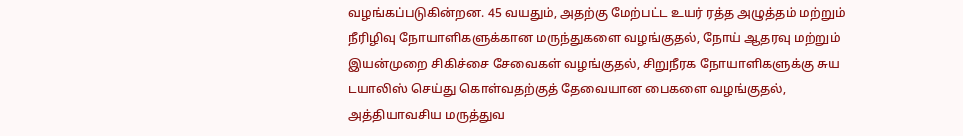வழங்கப்படுகின்றன. 45 வயதும், அதற்கு மேற்பட்ட உயர் ரத்த அழுத்தம் மற்றும் நீரிழிவு நோயாளிகளுக்கான மருந்துகளை வழங்குதல், நோய் ஆதரவு மற்றும் இயன்முறை சிகிச்சை சேவைகள் வழங்குதல், சிறுநீரக நோயாளிகளுக்கு சுய டயாலிஸ் செய்து கொள்வதற்குத் தேவையான பைகளை வழங்குதல், அத்தியாவசிய மருத்துவ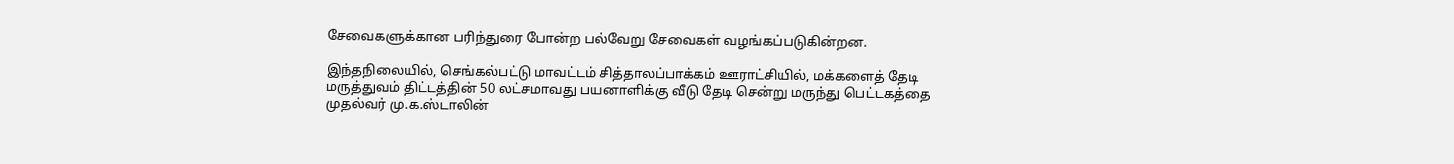சேவைகளுக்கான பரிந்துரை போன்ற பல்வேறு சேவைகள் வழங்கப்படுகின்றன.

இந்தநிலையில், செங்கல்பட்டு மாவட்டம் சித்தாலப்பாக்கம் ஊராட்சியில், மக்களைத் தேடி மருத்துவம் திட்டத்தின் 50 லட்சமாவது பயனாளிக்கு வீடு தேடி சென்று மருந்து பெட்டகத்தை முதல்வர் மு.க.ஸ்டாலின்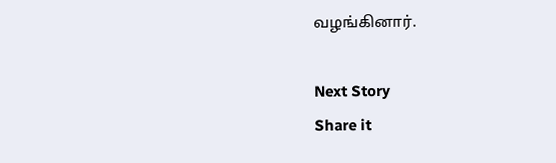வழங்கினார்.

Next Story
Share it